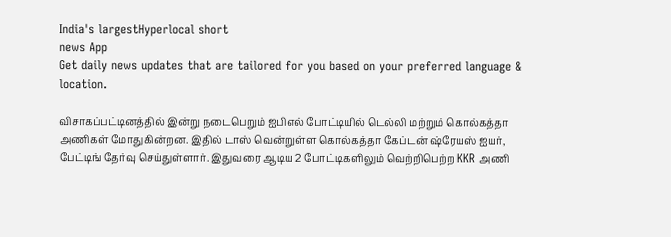India's largestHyperlocal short
news App
Get daily news updates that are tailored for you based on your preferred language & location.

விசாகப்பட்டினத்தில் இன்று நடைபெறும் ஐபிஎல் போட்டியில் டெல்லி மற்றும் கொல்கத்தா அணிகள் மோதுகின்றன. இதில் டாஸ் வென்றுள்ள கொல்கத்தா கேப்டன் ஷ்ரேயஸ் ஐயர், பேட்டிங் தேர்வு செய்துள்ளார். இதுவரை ஆடிய 2 போட்டிகளிலும் வெற்றிபெற்ற KKR அணி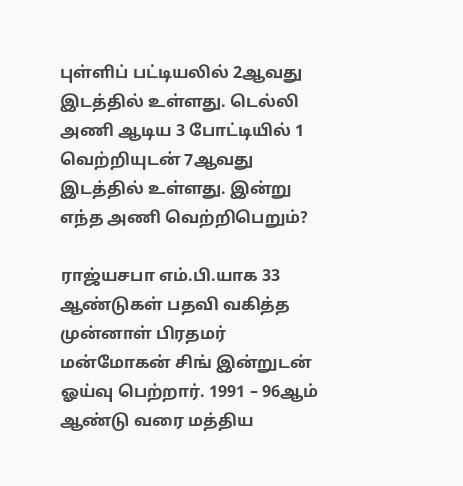புள்ளிப் பட்டியலில் 2ஆவது இடத்தில் உள்ளது. டெல்லி அணி ஆடிய 3 போட்டியில் 1 வெற்றியுடன் 7ஆவது இடத்தில் உள்ளது. இன்று எந்த அணி வெற்றிபெறும்?

ராஜ்யசபா எம்.பி.யாக 33 ஆண்டுகள் பதவி வகித்த முன்னாள் பிரதமர் மன்மோகன் சிங் இன்றுடன் ஓய்வு பெற்றார். 1991 – 96ஆம் ஆண்டு வரை மத்திய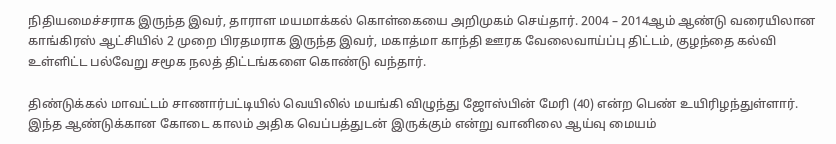நிதியமைச்சராக இருந்த இவர், தாராள மயமாக்கல் கொள்கையை அறிமுகம் செய்தார். 2004 – 2014ஆம் ஆண்டு வரையிலான காங்கிரஸ் ஆட்சியில் 2 முறை பிரதமராக இருந்த இவர், மகாத்மா காந்தி ஊரக வேலைவாய்ப்பு திட்டம், குழந்தை கல்வி உள்ளிட்ட பல்வேறு சமூக நலத் திட்டங்களை கொண்டு வந்தார்.

திண்டுக்கல் மாவட்டம் சாணார்பட்டியில் வெயிலில் மயங்கி விழுந்து ஜோஸ்பின் மேரி (40) என்ற பெண் உயிரிழந்துள்ளார். இந்த ஆண்டுக்கான கோடை காலம் அதிக வெப்பத்துடன் இருக்கும் என்று வானிலை ஆய்வு மையம்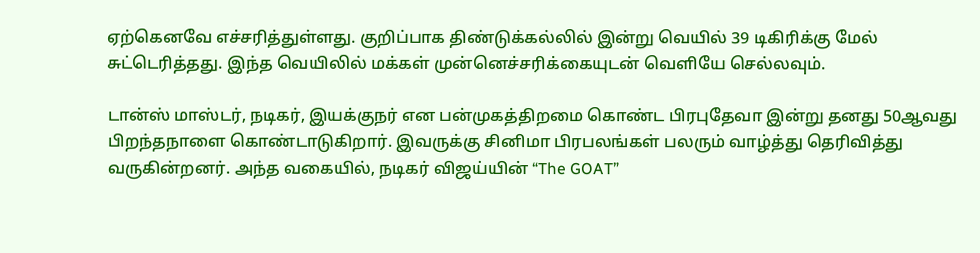ஏற்கெனவே எச்சரித்துள்ளது. குறிப்பாக திண்டுக்கல்லில் இன்று வெயில் 39 டிகிரிக்கு மேல் சுட்டெரித்தது. இந்த வெயிலில் மக்கள் முன்னெச்சரிக்கையுடன் வெளியே செல்லவும்.

டான்ஸ் மாஸ்டர், நடிகர், இயக்குநர் என பன்முகத்திறமை கொண்ட பிரபுதேவா இன்று தனது 50ஆவது பிறந்தநாளை கொண்டாடுகிறார். இவருக்கு சினிமா பிரபலங்கள் பலரும் வாழ்த்து தெரிவித்து வருகின்றனர். அந்த வகையில், நடிகர் விஜய்யின் “The GOAT”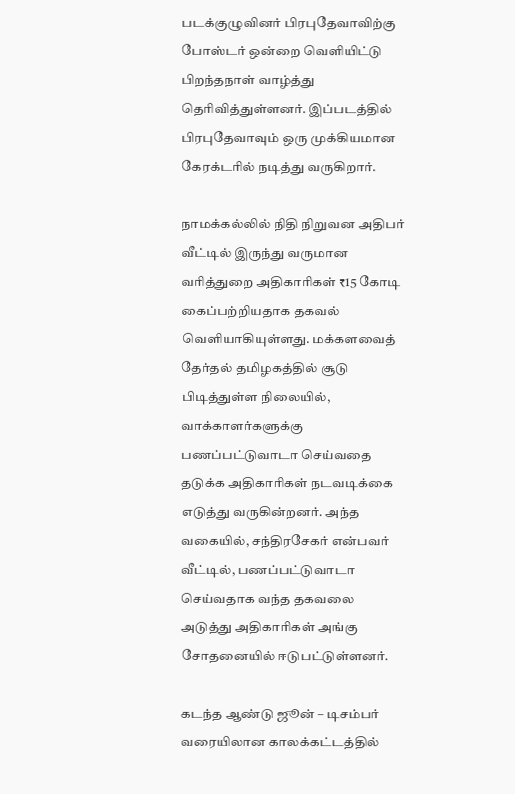படக்குழுவினர் பிரபுதேவாவிற்கு போஸ்டர் ஒன்றை வெளியிட்டு பிறந்தநாள் வாழ்த்து தெரிவித்துள்ளனர். இப்படத்தில் பிரபுதேவாவும் ஒரு முக்கியமான கேரக்டரில் நடித்து வருகிறார்.

நாமக்கல்லில் நிதி நிறுவன அதிபர் வீட்டில் இருந்து வருமான வரித்துறை அதிகாரிகள் ₹15 கோடி கைப்பற்றியதாக தகவல் வெளியாகியுள்ளது. மக்களவைத் தேர்தல் தமிழகத்தில் சூடு பிடித்துள்ள நிலையில், வாக்காளர்களுக்கு பணப்பட்டுவாடா செய்வதை தடுக்க அதிகாரிகள் நடவடிக்கை எடுத்து வருகின்றனர். அந்த வகையில், சந்திரசேகர் என்பவர் வீட்டில், பணப்பட்டுவாடா செய்வதாக வந்த தகவலை அடுத்து அதிகாரிகள் அங்கு சோதனையில் ஈடுபட்டுள்ளனர்.

கடந்த ஆண்டு ஜூன் – டிசம்பர் வரையிலான காலக்கட்டத்தில்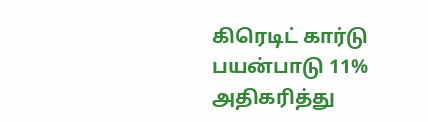கிரெடிட் கார்டு பயன்பாடு 11% அதிகரித்து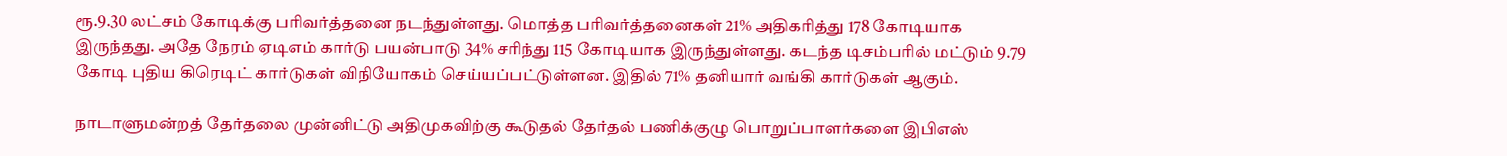ரூ.9.30 லட்சம் கோடிக்கு பரிவர்த்தனை நடந்துள்ளது. மொத்த பரிவர்த்தனைகள் 21% அதிகரித்து 178 கோடியாக இருந்தது. அதே நேரம் ஏடிஎம் கார்டு பயன்பாடு 34% சரிந்து 115 கோடியாக இருந்துள்ளது. கடந்த டிசம்பரில் மட்டும் 9.79 கோடி புதிய கிரெடிட் கார்டுகள் விநியோகம் செய்யப்பட்டுள்ளன. இதில் 71% தனியார் வங்கி கார்டுகள் ஆகும்.

நாடாளுமன்றத் தேர்தலை முன்னிட்டு அதிமுகவிற்கு கூடுதல் தேர்தல் பணிக்குழு பொறுப்பாளர்களை இபிஎஸ்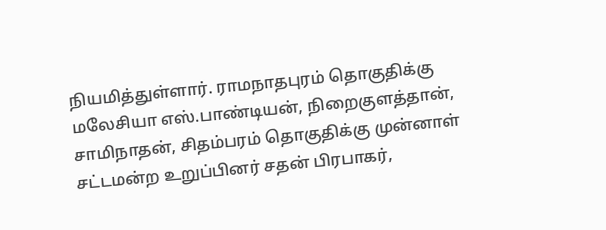நியமித்துள்ளார். ராமநாதபுரம் தொகுதிக்கு மலேசியா எஸ்.பாண்டியன், நிறைகுளத்தான், சாமிநாதன், சிதம்பரம் தொகுதிக்கு முன்னாள் சட்டமன்ற உறுப்பினர் சதன் பிரபாகர்,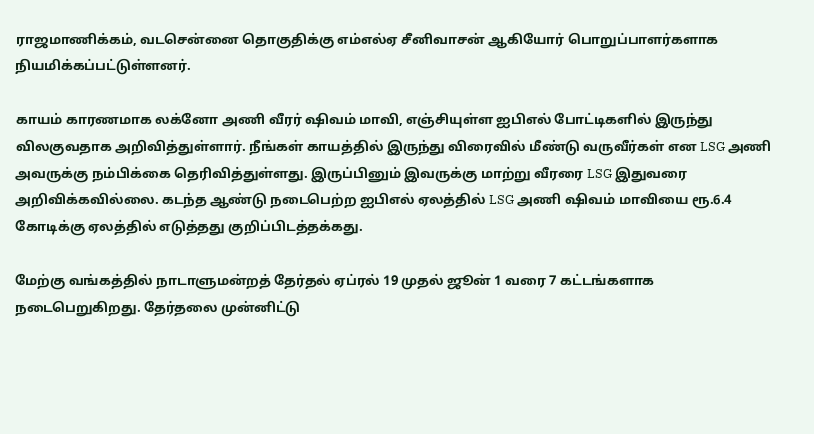ராஜமாணிக்கம், வடசென்னை தொகுதிக்கு எம்எல்ஏ சீனிவாசன் ஆகியோர் பொறுப்பாளர்களாக நியமிக்கப்பட்டுள்ளனர்.

காயம் காரணமாக லக்னோ அணி வீரர் ஷிவம் மாவி, எஞ்சியுள்ள ஐபிஎல் போட்டிகளில் இருந்து விலகுவதாக அறிவித்துள்ளார். நீங்கள் காயத்தில் இருந்து விரைவில் மீண்டு வருவீர்கள் என LSG அணி அவருக்கு நம்பிக்கை தெரிவித்துள்ளது. இருப்பினும் இவருக்கு மாற்று வீரரை LSG இதுவரை அறிவிக்கவில்லை. கடந்த ஆண்டு நடைபெற்ற ஐபிஎல் ஏலத்தில் LSG அணி ஷிவம் மாவியை ரூ.6.4 கோடிக்கு ஏலத்தில் எடுத்தது குறிப்பிடத்தக்கது.

மேற்கு வங்கத்தில் நாடாளுமன்றத் தேர்தல் ஏப்ரல் 19 முதல் ஜூன் 1 வரை 7 கட்டங்களாக நடைபெறுகிறது. தேர்தலை முன்னிட்டு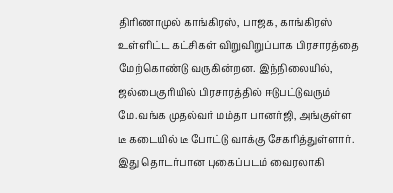திரிணாமுல் காங்கிரஸ், பாஜக, காங்கிரஸ் உள்ளிட்ட கட்சிகள் விறுவிறுப்பாக பிரசாரத்தை மேற்கொண்டு வருகின்றன. இந்நிலையில், ஜல்பைகுரியில் பிரசாரத்தில் ஈடுபட்டுவரும் மே.வங்க முதல்வர் மம்தா பானர்ஜி, அங்குள்ள டீ கடையில் டீ போட்டு வாக்கு சேகரித்துள்ளார். இது தொடர்பான புகைப்படம் வைரலாகி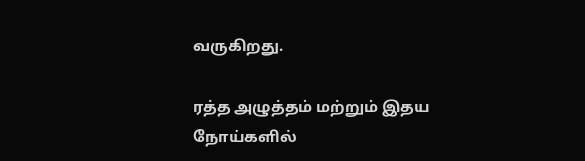வருகிறது.

ரத்த அழுத்தம் மற்றும் இதய நோய்களில்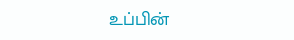உப்பின்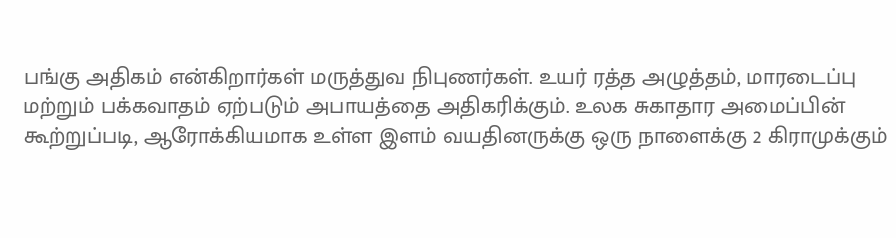பங்கு அதிகம் என்கிறார்கள் மருத்துவ நிபுணர்கள். உயர் ரத்த அழுத்தம், மாரடைப்பு மற்றும் பக்கவாதம் ஏற்படும் அபாயத்தை அதிகரிக்கும். உலக சுகாதார அமைப்பின் கூற்றுப்படி, ஆரோக்கியமாக உள்ள இளம் வயதினருக்கு ஒரு நாளைக்கு 2 கிராமுக்கும்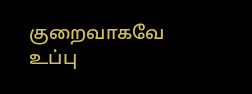குறைவாகவே உப்பு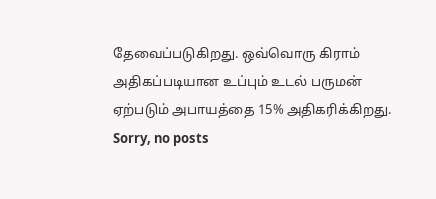தேவைப்படுகிறது. ஒவ்வொரு கிராம் அதிகப்படியான உப்பும் உடல் பருமன் ஏற்படும் அபாயத்தை 15% அதிகரிக்கிறது.
Sorry, no posts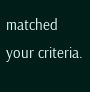matched your criteria.